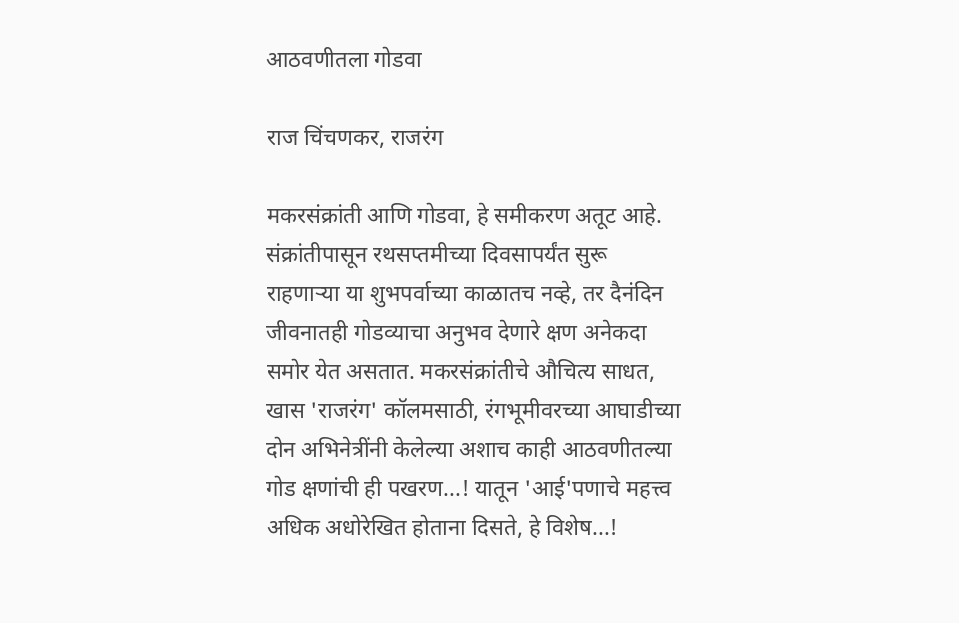आठवणीतला गोडवा

राज चिंचणकर, राजरंग

मकरसंक्रांती आणि गोडवा, हे समीकरण अतूट आहे. संक्रांतीपासून रथसप्तमीच्या दिवसापर्यंत सुरू राहणाऱ्या या शुभपर्वाच्या काळातच नव्हे, तर दैनंदिन जीवनातही गोडव्याचा अनुभव देणारे क्षण अनेकदा समोर येत असतात. मकरसंक्रांतीचे औचित्य साधत, खास 'राजरंग' कॉलमसाठी, रंगभूमीवरच्या आघाडीच्या दोन अभिनेत्रींनी केलेल्या अशाच काही आठवणीतल्या गोड क्षणांची ही पखरण...! यातून 'आई'पणाचे महत्त्व अधिक अधोरेखित होताना दिसते, हे विशेष...!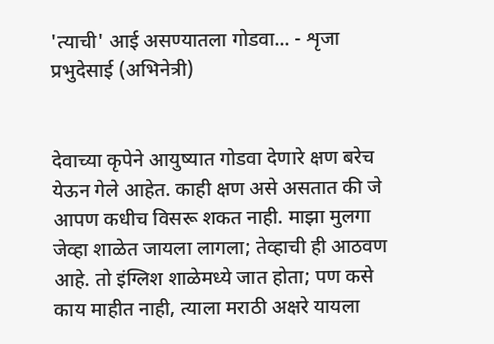'त्याची' आई असण्यातला गोडवा... - शृजा प्रभुदेसाई (अभिनेत्री)


देवाच्या कृपेने आयुष्यात गोडवा देणारे क्षण बरेच येऊन गेले आहेत. काही क्षण असे असतात की जे आपण कधीच विसरू शकत नाही. माझा मुलगा जेव्हा शाळेत जायला लागला; तेव्हाची ही आठवण आहे. तो इंग्लिश शाळेमध्ये जात होता; पण कसे काय माहीत नाही, त्याला मराठी अक्षरे यायला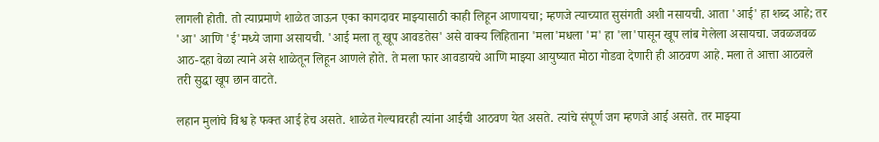लागली होती. तो त्याप्रमाणे शाळेत जाऊन एका कागदावर माझ्यासाठी काही लिहून आणायचा; म्हणजे त्याच्यात सुसंगती अशी नसायची. आता 'आई' हा शब्द आहे; तर 'आ' आणि 'ई'मध्ये जागा असायची. 'आई मला तू खूप आवडतेस' असे वाक्य लिहिताना 'मला'मधला 'म' हा 'ला'पासून खूप लांब गेलेला असायचा. जवळजवळ आठ-दहा वेळा त्याने असे शाळेतून लिहून आणले होते. ते मला फार आवडायचे आणि माझ्या आयुष्यात मोठा गोडवा देणारी ही आठवण आहे. मला ते आत्ता आठवले तरी सुद्धा खूप छान वाटते.

लहान मुलांचे विश्व हे फक्त आई हेच असते. शाळेत गेल्यावरही त्यांना आईची आठवण येत असते. त्यांचे संपूर्ण जग म्हणजे आई असते. तर माझ्या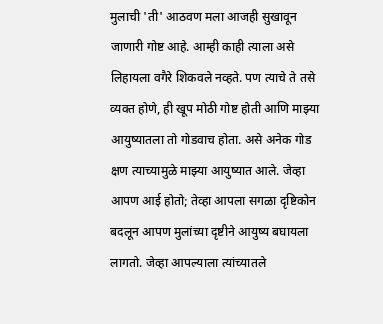मुलाची 'ती' आठवण मला आजही सुखावून जाणारी गोष्ट आहे. आम्ही काही त्याला असे लिहायला वगैरे शिकवले नव्हते. पण त्याचे ते तसे व्यक्त होणे, ही खूप मोठी गोष्ट होती आणि माझ्या आयुष्यातला तो गोडवाच होता. असे अनेक गोड क्षण त्याच्यामुळे माझ्या आयुष्यात आले. जेव्हा आपण आई होतो; तेव्हा आपला सगळा दृष्टिकोन बदलून आपण मुलांच्या दृष्टीने आयुष्य बघायला लागतो. जेव्हा आपल्याला त्यांच्यातले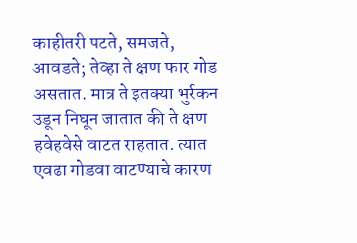काहीतरी पटते, समजते, आवडते; तेव्हा ते क्षण फार गोड असतात. मात्र ते इतक्या भुर्रकन उडून निघून जातात की ते क्षण हवेहवेसे वाटत राहतात. त्यात एवढा गोडवा वाटण्याचे कारण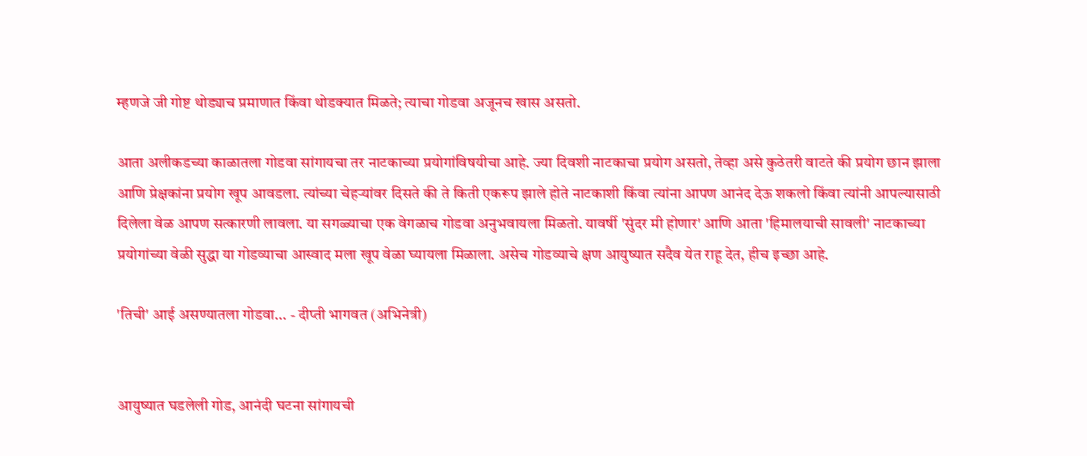म्हणजे जी गोष्ट थोड्याच प्रमाणात किंवा थोडक्यात मिळते; त्याचा गोडवा अजूनच खास असतो.

आता अलीकडच्या काळातला गोडवा सांगायचा तर नाटकाच्या प्रयोगांविषयीचा आहे. ज्या दिवशी नाटकाचा प्रयोग असतो, तेव्हा असे कुठेतरी वाटते की प्रयोग छान झाला आणि प्रेक्षकांना प्रयोग खूप आवडला. त्यांच्या चेहऱ्यांवर दिसते की ते किती एकरूप झाले होते नाटकाशी किंवा त्यांना आपण आनंद देऊ शकलो किंवा त्यांनी आपल्यासाठी दिलेला वेळ आपण सत्कारणी लावला. या सगळ्याचा एक वेगळाच गोडवा अनुभवायला मिळतो. यावर्षी 'सुंदर मी होणार' आणि आता 'हिमालयाची सावली' नाटकाच्या प्रयोगांच्या वेळी सुद्धा या गोडव्याचा आस्वाद मला खूप वेळा घ्यायला मिळाला. असेच गोडव्याचे क्षण आयुष्यात सदैव येत राहू देत, हीच इच्छा आहे.

'तिची' आई असण्यातला गोडवा... - दीप्ती भागवत (अभिनेत्री)


आयुष्यात घडलेली गोड, आनंदी घटना सांगायची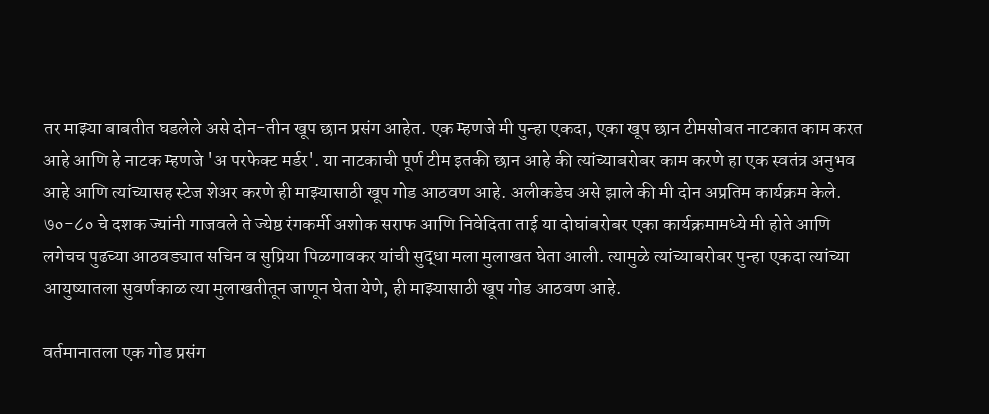तर माझ्या बाबतीत घडलेले असे दोन-तीन खूप छान प्रसंग आहेत. एक म्हणजे मी पुन्हा एकदा, एका खूप छान टीमसोबत नाटकात काम करत आहे आणि हे नाटक म्हणजे 'अ परफेक्ट मर्डर'. या नाटकाची पूर्ण टीम इतकी छान आहे की त्यांच्याबरोबर काम करणे हा एक स्वतंत्र अनुभव आहे आणि त्यांच्यासह स्टेज शेअर करणे ही माझ्यासाठी खूप गोड आठवण आहे. अलीकडेच असे झाले की मी दोन अप्रतिम कार्यक्रम केले. ७०-८० चे दशक ज्यांनी गाजवले ते ज्येष्ठ रंगकर्मी अशोक सराफ आणि निवेदिता ताई या दोघांबरोबर एका कार्यक्रमामध्ये मी होते आणि लगेचच पुढच्या आठवड्यात सचिन व सुप्रिया पिळगावकर यांची सुद्धा मला मुलाखत घेता आली. त्यामुळे त्यांच्याबरोबर पुन्हा एकदा त्यांच्या आयुष्यातला सुवर्णकाळ त्या मुलाखतीतून जाणून घेता येणे, ही माझ्यासाठी खूप गोड आठवण आहे.

वर्तमानातला एक गोड प्रसंग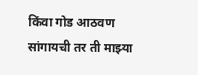किंवा गोड आठवण सांगायची तर ती माझ्या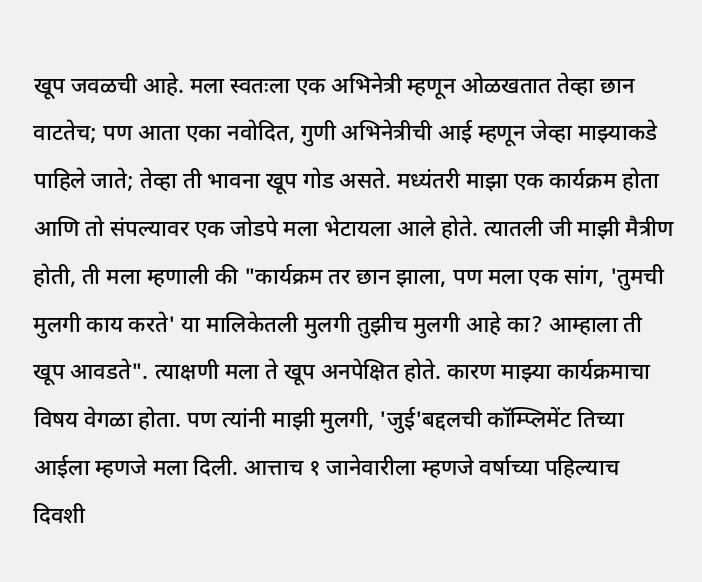खूप जवळची आहे. मला स्वतःला एक अभिनेत्री म्हणून ओळखतात तेव्हा छान वाटतेच; पण आता एका नवोदित, गुणी अभिनेत्रीची आई म्हणून जेव्हा माझ्याकडे पाहिले जाते; तेव्हा ती भावना खूप गोड असते. मध्यंतरी माझा एक कार्यक्रम होता आणि तो संपल्यावर एक जोडपे मला भेटायला आले होते. त्यातली जी माझी मैत्रीण होती, ती मला म्हणाली की "कार्यक्रम तर छान झाला, पण मला एक सांग, 'तुमची मुलगी काय करते' या मालिकेतली मुलगी तुझीच मुलगी आहे का? आम्हाला ती खूप आवडते". त्याक्षणी मला ते खूप अनपेक्षित होते. कारण माझ्या कार्यक्रमाचा विषय वेगळा होता. पण त्यांनी माझी मुलगी, 'जुई'बद्दलची कॉम्प्लिमेंट तिच्या आईला म्हणजे मला दिली. आत्ताच १ जानेवारीला म्हणजे वर्षाच्या पहिल्याच दिवशी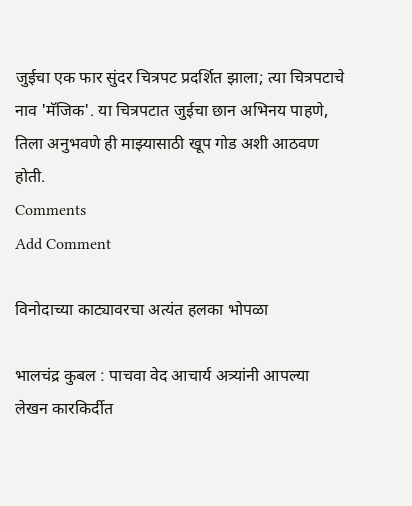जुईचा एक फार सुंदर चित्रपट प्रदर्शित झाला; त्या चित्रपटाचे नाव 'मॅजिक'. या चित्रपटात जुईचा छान अभिनय पाहणे, तिला अनुभवणे ही माझ्यासाठी खूप गोड अशी आठवण होती.
Comments
Add Comment

विनोदाच्या काट्यावरचा अत्यंत हलका भोपळा

भालचंद्र कुबल : पाचवा वेद आचार्य अत्र्यांनी आपल्या लेखन कारकिर्दीत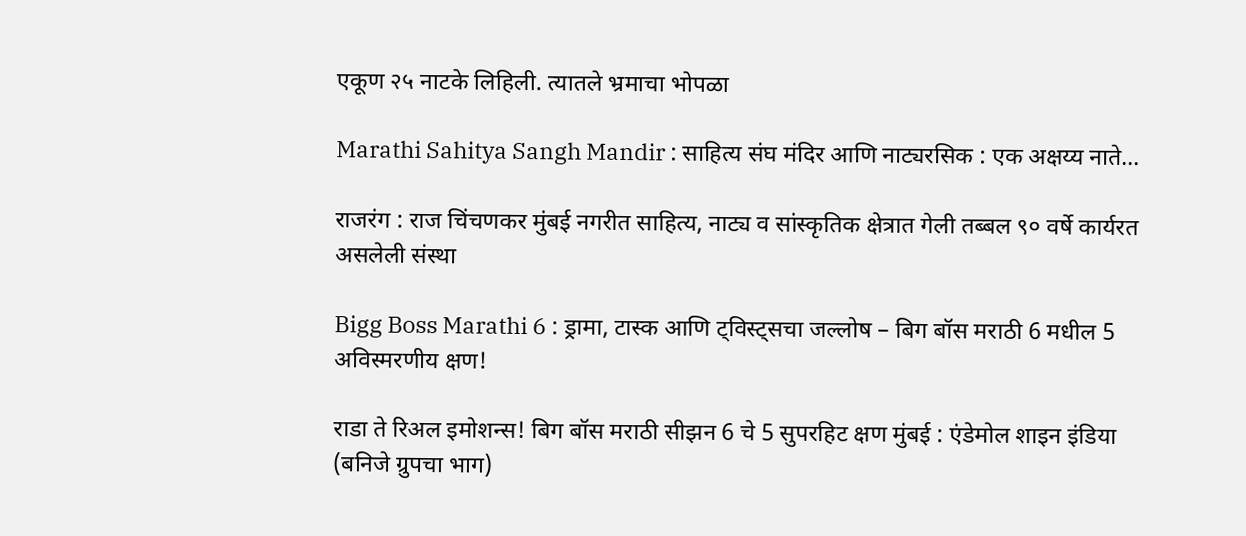एकूण २५ नाटके लिहिली. त्यातले भ्रमाचा भोपळा

Marathi Sahitya Sangh Mandir : साहित्य संघ मंदिर आणि नाट्यरसिक : एक अक्षय्य नाते...

राजरंग : राज चिंचणकर मुंबई नगरीत साहित्य, नाट्य व सांस्कृतिक क्षेत्रात गेली तब्बल ९० वर्षे कार्यरत असलेली संस्था

Bigg Boss Marathi 6 : ड्रामा, टास्क आणि ट्विस्ट्सचा जल्लोष – बिग बॉस मराठी 6 मधील 5 अविस्मरणीय क्षण!

राडा ते रिअल इमोशन्स! बिग बॉस मराठी सीझन 6 चे 5 सुपरहिट क्षण मुंबई : एंडेमोल शाइन इंडिया (बनिजे ग्रुपचा भाग)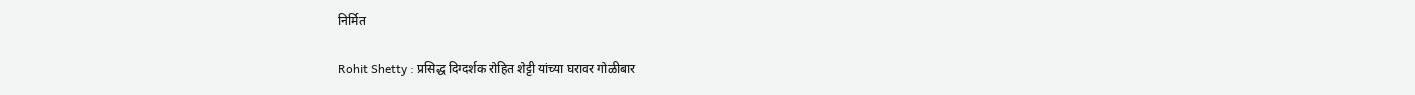निर्मित

Rohit Shetty : प्रसिद्ध दिग्दर्शक रोहित शेट्टी यांच्या घरावर गोळीबार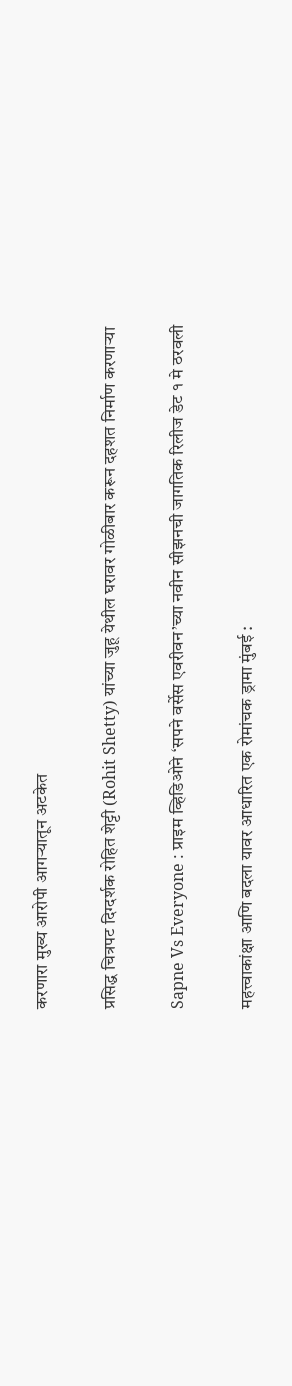करणारा मुख्य आरोपी आगऱ्यातून अटकेत

प्रसिद्ध चित्रपट दिग्दर्शक रोहित शेट्टी (Rohit Shetty) यांच्या जुहू येथील घरावर गोळीबार करून दहशत निर्माण करणाऱ्या

Sapne Vs Everyone : प्राइम व्हिडिओने ‘सपने वर्सेस एवरीवन’च्या नवीन सीझनची जागतिक रिलीज डेट १ मे ठरवली

महत्त्वाकांक्षा आणि बदला यावर आधारित एक रोमांचक ड्रामा मुंबई :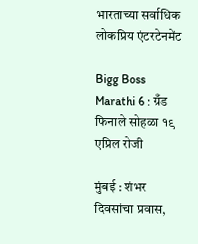भारताच्या सर्वाधिक लोकप्रिय एंटरटेनमेंट

Bigg Boss Marathi 6 : ग्रँड फिनाले सोहळा १९ एप्रिल रोजी

मुंबई : शंभर दिवसांचा प्रवास,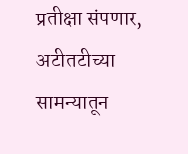प्रतीक्षा संपणार, अटीतटीच्या सामन्यातून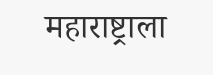महाराष्ट्राला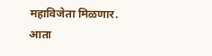महाविजेता मिळणार. आता